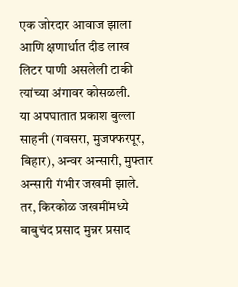एक जोरदार आवाज झाला आणि क्षणार्धात दीड लाख लिटर पाणी असलेली टाकी त्यांच्या अंगावर कोसळली.
या अपघातात प्रकाश बुल्ला साहनी (गवसरा, मुजफ्फरपूर, बिहार), अन्वर अन्सारी, मुफ्तार अन्सारी गंभीर जखमी झाले. तर, किरकोळ जखमींमध्ये बाबुचंद प्रसाद मुन्नर प्रसाद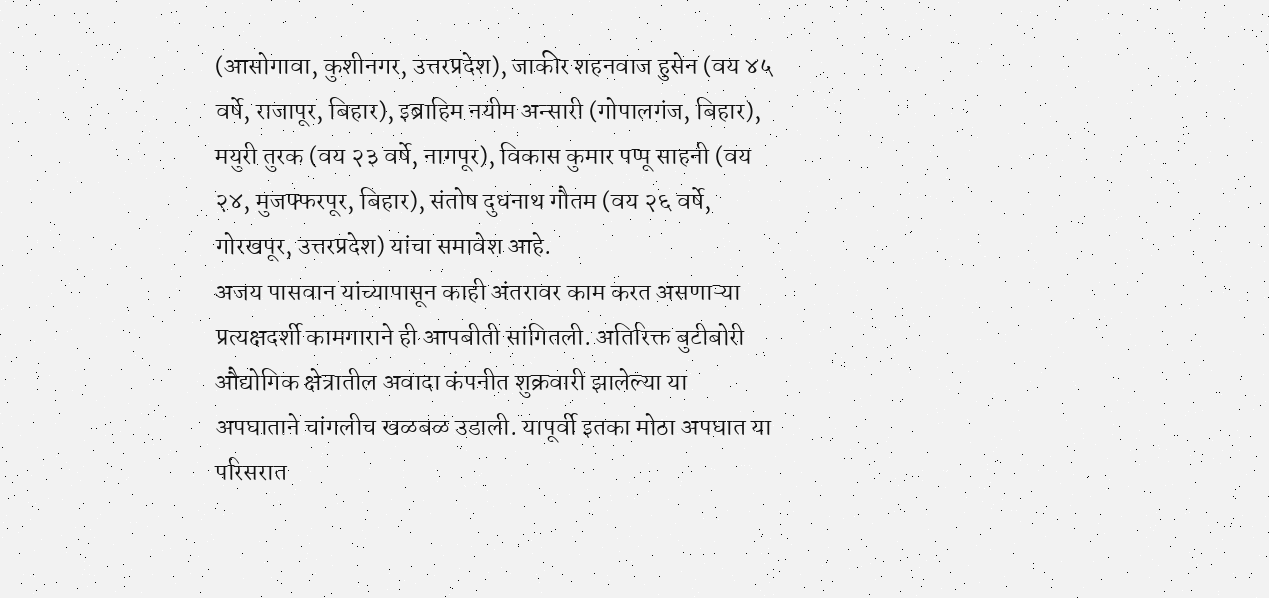(आसोगावा, कुशीनगर, उत्तरप्रदेश), जाकीर शहनवाज हुसेन (वय ४५ वर्षे, राजापूर, बिहार), इब्राहिम नयीम अन्सारी (गोपालगंज, बिहार), मयुरी तुरक (वय २३ वर्षे, नागपूर), विकास कुमार पप्पू साहनी (वय २४, मुजफ्फरपूर, बिहार), संतोष दुधनाथ गौतम (वय २६ वर्षे, गोरखपूर, उत्तरप्रदेश) यांचा समावेश आहे.
अजय पासवान यांच्यापासून काही अंतरावर काम करत असणाऱ्या प्रत्यक्षदर्शी कामगाराने ही आपबीती सांगितली. अतिरिक्त बुटीबोरी औद्योगिक क्षेत्रातील अवादा कंपनीत शुक्रवारी झालेल्या या अपघाताने चांगलीच खळबळ उडाली. यापूर्वी इतका मोठा अपघात या परिसरात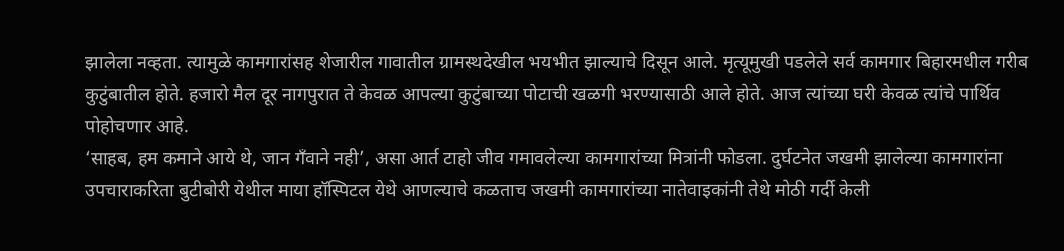झालेला नव्हता. त्यामुळे कामगारांसह शेजारील गावातील ग्रामस्थदेखील भयभीत झाल्याचे दिसून आले. मृत्यूमुखी पडलेले सर्व कामगार बिहारमधील गरीब कुटुंबातील होते. हजारो मैल दूर नागपुरात ते केवळ आपल्या कुटुंबाच्या पोटाची खळगी भरण्यासाठी आले होते. आज त्यांच्या घरी केवळ त्यांचे पार्थिव पोहोचणार आहे.
‘साहब, हम कमाने आये थे, जान गँवाने नही’, असा आर्त टाहो जीव गमावलेल्या कामगारांच्या मित्रांनी फोडला. दुर्घटनेत जखमी झालेल्या कामगारांना उपचाराकरिता बुटीबोरी येथील माया हॉस्पिटल येथे आणल्याचे कळताच जखमी कामगारांच्या नातेवाइकांनी तेथे मोठी गर्दी केली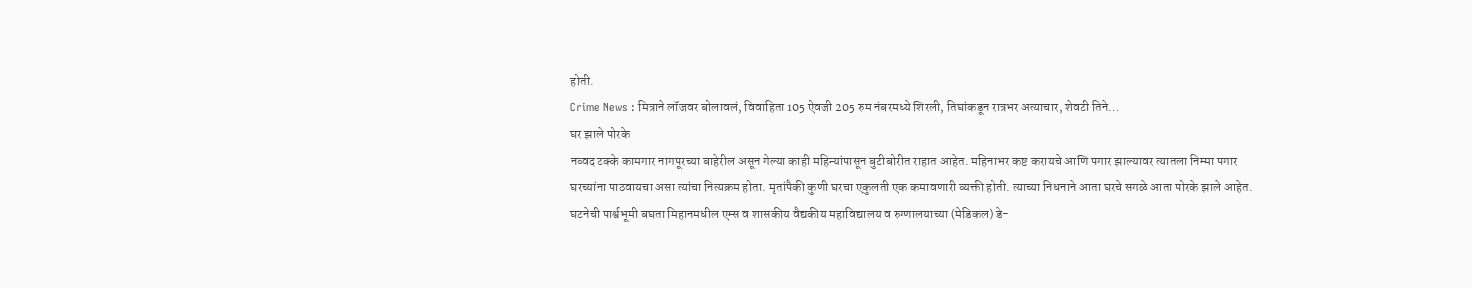होती.
Crime News : मित्राने लॉजवर बोलावलं, विवाहिता 105 ऐवजी 205 रुम नंबरमध्ये शिरली, तिघांकडून रात्रभर अत्याचार, शेवटी तिने…
घर झाले पोरके
नव्वद टक्के कामगार नागपूरच्या बाहेरील असून गेल्या काही महिन्यांपासून बुटीबोरीत राहात आहेत. महिनाभर कष्ट करायचे आणि पगार झाल्यावर त्यातला निम्मा पगार घरच्यांना पाठवायचा असा त्यांचा नित्यक्रम होता. मृतांपैकी कुणी घरचा एकुलती एक कमावणारी व्यक्ती होती. त्याच्या निधनाने आता घरचे सगळे आता पोरके झाले आहेत. घटनेची पार्श्वभूमी बघता मिहानमधील एम्स व शासकीय वैद्यकीय महाविद्यालय व रुग्णालयाच्या (मेडिकल) डे-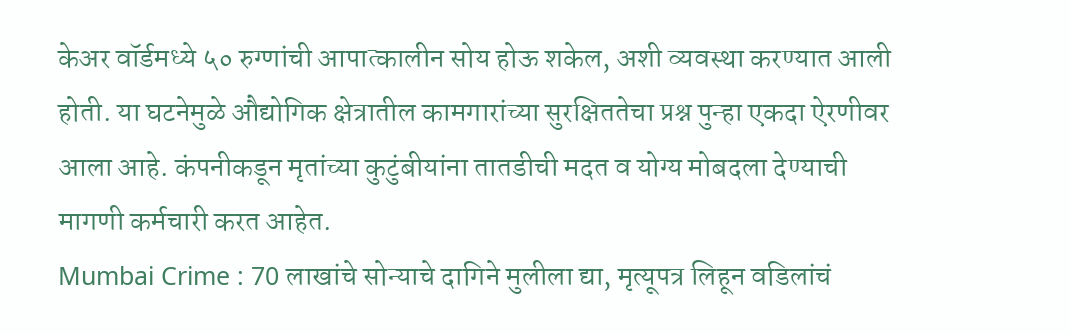केअर वॉर्डमध्ये ५० रुग्णांची आपात्कालीन सोय होऊ शकेल, अशी व्यवस्था करण्यात आली होती. या घटनेमुळे औद्योगिक क्षेत्रातील कामगारांच्या सुरक्षिततेचा प्रश्न पुन्हा एकदा ऐरणीवर आला आहे. कंपनीकडून मृतांच्या कुटुंबीयांना तातडीची मदत व योग्य मोबदला देण्याची मागणी कर्मचारी करत आहेत.
Mumbai Crime : 70 लाखांचे सोन्याचे दागिने मुलीला द्या, मृत्यूपत्र लिहून वडिलांचं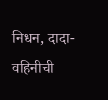निधन, दादा-वहिनीची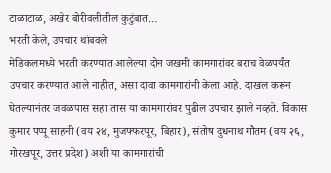टाळाटाळ, अखेर बोरीवलीतील कुटुंबात…
भरती केले, उपचार थांबवले
मेडिकलमध्ये भरती करण्यात आलेल्या दोन जखमी कामगारांवर बराच वेळपर्यंत उपचार करण्यात आले नाहीत, असा दावा कामगारांनी केला आहे. दाखल करून घेतल्यानंतर जवळपास सहा तास या कामगारांवर पुढील उपचार झाले नव्हते. विकास कुमार पप्पू साहनी (वय २४, मुजफ्फरपूर, बिहार), संतोष दुधनाथ गौतम (वय २६, गोरखपूर, उत्तर प्रदेश) अशी या कामगारांची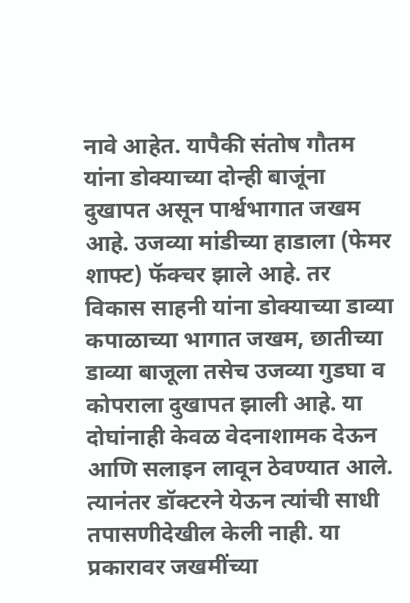नावे आहेत. यापैकी संतोष गौतम यांना डोक्याच्या दोन्ही बाजूंना दुखापत असून पार्श्वभागात जखम आहे. उजव्या मांडीच्या हाडाला (फेमर शाफ्ट) फॅक्चर झाले आहे. तर विकास साहनी यांना डोक्याच्या डाव्या कपाळाच्या भागात जखम, छातीच्या डाव्या बाजूला तसेच उजव्या गुडघा व कोपराला दुखापत झाली आहे. या दोघांनाही केवळ वेदनाशामक देऊन आणि सलाइन लावून ठेवण्यात आले. त्यानंतर डॉक्टरने येऊन त्यांची साधी तपासणीदेखील केली नाही. या प्रकारावर जखमींच्या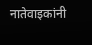नातेवाइकांनी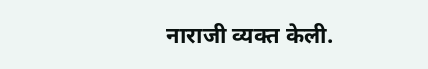नाराजी व्यक्त केली.